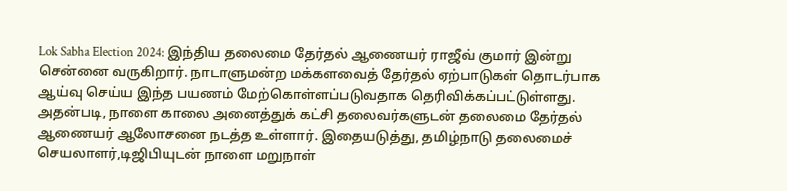Lok Sabha Election 2024: இந்திய தலைமை தேர்தல் ஆணையர் ராஜீவ் குமார் இன்று சென்னை வருகிறார். நாடாளுமன்ற மக்களவைத் தேர்தல் ஏற்பாடுகள் தொடர்பாக ஆய்வு செய்ய இந்த பயணம் மேற்கொள்ளப்படுவதாக தெரிவிக்கப்பட்டுள்ளது. அதன்படி, நாளை காலை அனைத்துக் கட்சி தலைவர்களுடன் தலைமை தேர்தல் ஆணையர் ஆலோசனை நடத்த உள்ளார். இதையடுத்து, தமிழ்நாடு தலைமைச் செயலாளர்,டிஜிபியுடன் நாளை மறுநாள்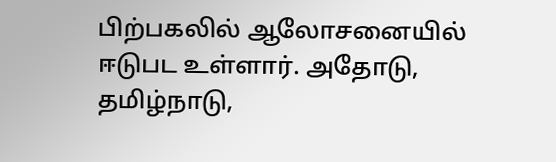பிற்பகலில் ஆலோசனையில் ஈடுபட உள்ளார். அதோடு, தமிழ்நாடு,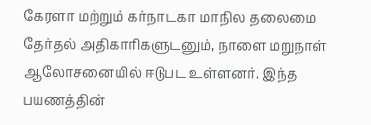கேரளா மற்றும் கர்நாடகா மாநில தலைமை தேர்தல் அதிகாரிகளுடனும், நாளை மறுநாள் ஆலோசனையில் ஈடுபட உள்ளனர். இந்த பயணத்தின்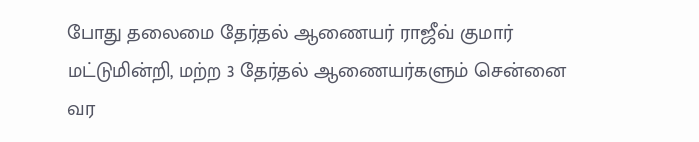போது தலைமை தேர்தல் ஆணையர் ராஜீவ் குமார் மட்டுமின்றி, மற்ற 3 தேர்தல் ஆணையர்களும் சென்னை வர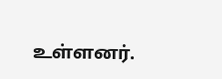உள்ளனர்.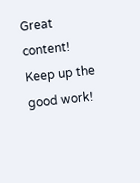Great content! Keep up the good work!